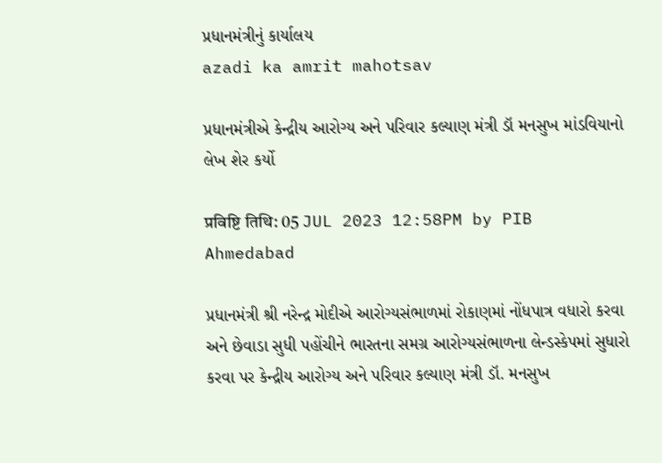પ્રધાનમંત્રીનું કાર્યાલય
azadi ka amrit mahotsav

પ્રધાનમંત્રીએ કેન્દ્રીય આરોગ્ય અને પરિવાર કલ્યાણ મંત્રી ડૉ મનસુખ માંડવિયાનો લેખ શેર કર્યો

प्रविष्टि तिथि: 05 JUL 2023 12:58PM by PIB Ahmedabad

પ્રધાનમંત્રી શ્રી નરેન્દ્ર મોદીએ આરોગ્યસંભાળમાં રોકાણમાં નોંધપાત્ર વધારો કરવા અને છેવાડા સુધી પહોંચીને ભારતના સમગ્ર આરોગ્યસંભાળના લેન્ડસ્કેપમાં સુધારો કરવા પર કેન્દ્રીય આરોગ્ય અને પરિવાર કલ્યાણ મંત્રી ડૉ. મનસુખ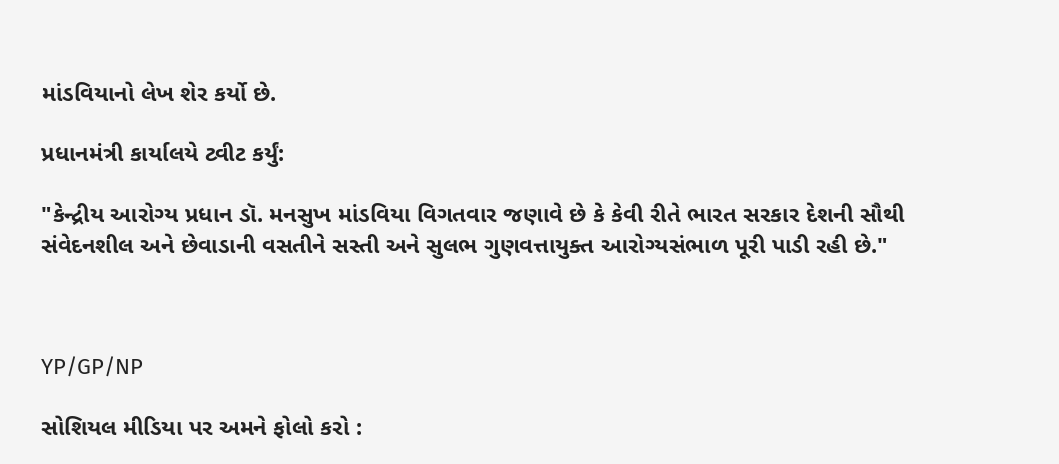માંડવિયાનો લેખ શેર કર્યો છે.

પ્રધાનમંત્રી કાર્યાલયે ટ્વીટ કર્યું:

"કેન્દ્રીય આરોગ્ય પ્રધાન ડૉ. મનસુખ માંડવિયા વિગતવાર જણાવે છે કે કેવી રીતે ભારત સરકાર દેશની સૌથી સંવેદનશીલ અને છેવાડાની વસતીને સસ્તી અને સુલભ ગુણવત્તાયુક્ત આરોગ્યસંભાળ પૂરી પાડી રહી છે."



YP/GP/NP

સોશિયલ મીડિયા પર અમને ફોલો કરો :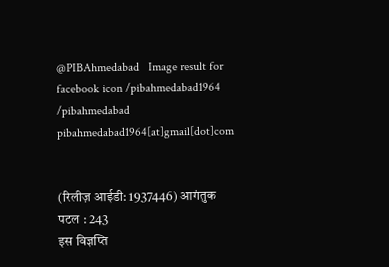@PIBAhmedabad   Image result for facebook icon /pibahmedabad1964    /pibahmedabad  pibahmedabad1964[at]gmail[dot]com


(रिलीज़ आईडी: 1937446) आगंतुक पटल : 243
इस विज्ञप्ति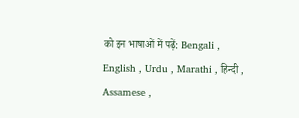को इन भाषाओं में पढ़ें: Bengali , English , Urdu , Marathi , हिन्दी , Assamese ,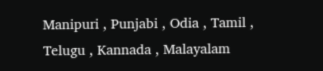Manipuri , Punjabi , Odia , Tamil , Telugu , Kannada , Malayalam